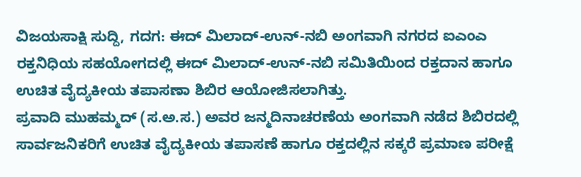ವಿಜಯಸಾಕ್ಷಿ ಸುದ್ದಿ, ಗದಗ: ಈದ್ ಮಿಲಾದ್-ಉನ್-ನಬಿ ಅಂಗವಾಗಿ ನಗರದ ಐಎಂಎ ರಕ್ತನಿಧಿಯ ಸಹಯೋಗದಲ್ಲಿ ಈದ್ ಮಿಲಾದ್-ಉನ್-ನಬಿ ಸಮಿತಿಯಿಂದ ರಕ್ತದಾನ ಹಾಗೂ ಉಚಿತ ವೈದ್ಯಕೀಯ ತಪಾಸಣಾ ಶಿಬಿರ ಆಯೋಜಿಸಲಾಗಿತ್ತು.
ಪ್ರವಾದಿ ಮುಹಮ್ಮದ್ (ಸ.ಅ.ಸ.) ಅವರ ಜನ್ಮದಿನಾಚರಣೆಯ ಅಂಗವಾಗಿ ನಡೆದ ಶಿಬಿರದಲ್ಲಿ ಸಾರ್ವಜನಿಕರಿಗೆ ಉಚಿತ ವೈದ್ಯಕೀಯ ತಪಾಸಣೆ ಹಾಗೂ ರಕ್ತದಲ್ಲಿನ ಸಕ್ಕರೆ ಪ್ರಮಾಣ ಪರೀಕ್ಷೆ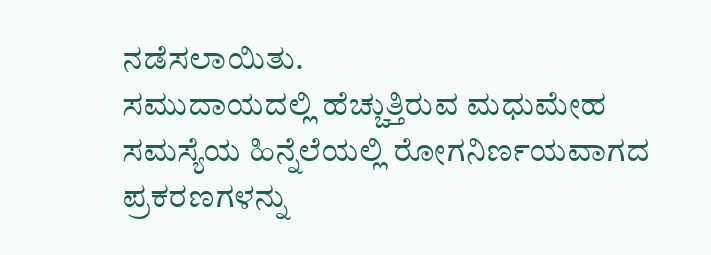ನಡೆಸಲಾಯಿತು.
ಸಮುದಾಯದಲ್ಲಿ ಹೆಚ್ಚುತ್ತಿರುವ ಮಧುಮೇಹ ಸಮಸ್ಯೆಯ ಹಿನ್ನೆಲೆಯಲ್ಲಿ ರೋಗನಿರ್ಣಯವಾಗದ ಪ್ರಕರಣಗಳನ್ನು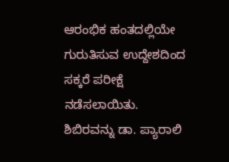ಆರಂಭಿಕ ಹಂತದಲ್ಲಿಯೇ ಗುರುತಿಸುವ ಉದ್ದೇಶದಿಂದ ಸಕ್ಕರೆ ಪರೀಕ್ಷೆ ನಡೆಸಲಾಯಿತು.
ಶಿಬಿರವನ್ನು ಡಾ. ಪ್ಯಾರಾಲಿ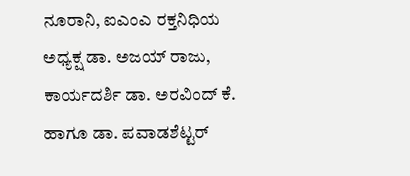ನೂರಾನಿ, ಐಎಂಎ ರಕ್ತನಿಧಿಯ ಅಧ್ಯಕ್ಷ ಡಾ. ಅಜಯ್ ರಾಜು, ಕಾರ್ಯದರ್ಶಿ ಡಾ. ಅರವಿಂದ್ ಕೆ. ಹಾಗೂ ಡಾ. ಪವಾಡಶೆಟ್ಟರ್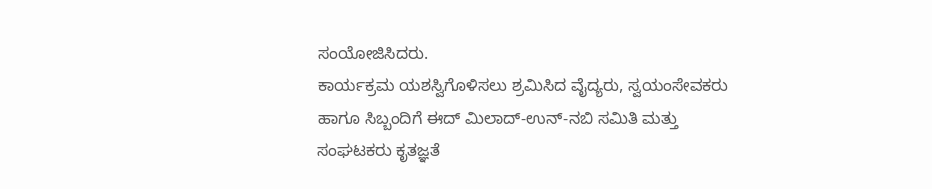ಸಂಯೋಜಿಸಿದರು.
ಕಾರ್ಯಕ್ರಮ ಯಶಸ್ವಿಗೊಳಿಸಲು ಶ್ರಮಿಸಿದ ವೈದ್ಯರು, ಸ್ವಯಂಸೇವಕರು ಹಾಗೂ ಸಿಬ್ಬಂದಿಗೆ ಈದ್ ಮಿಲಾದ್-ಉನ್-ನಬಿ ಸಮಿತಿ ಮತ್ತು ಸಂಘಟಕರು ಕೃತಜ್ಞತೆ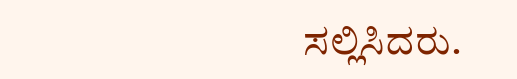ಸಲ್ಲಿಸಿದರು.